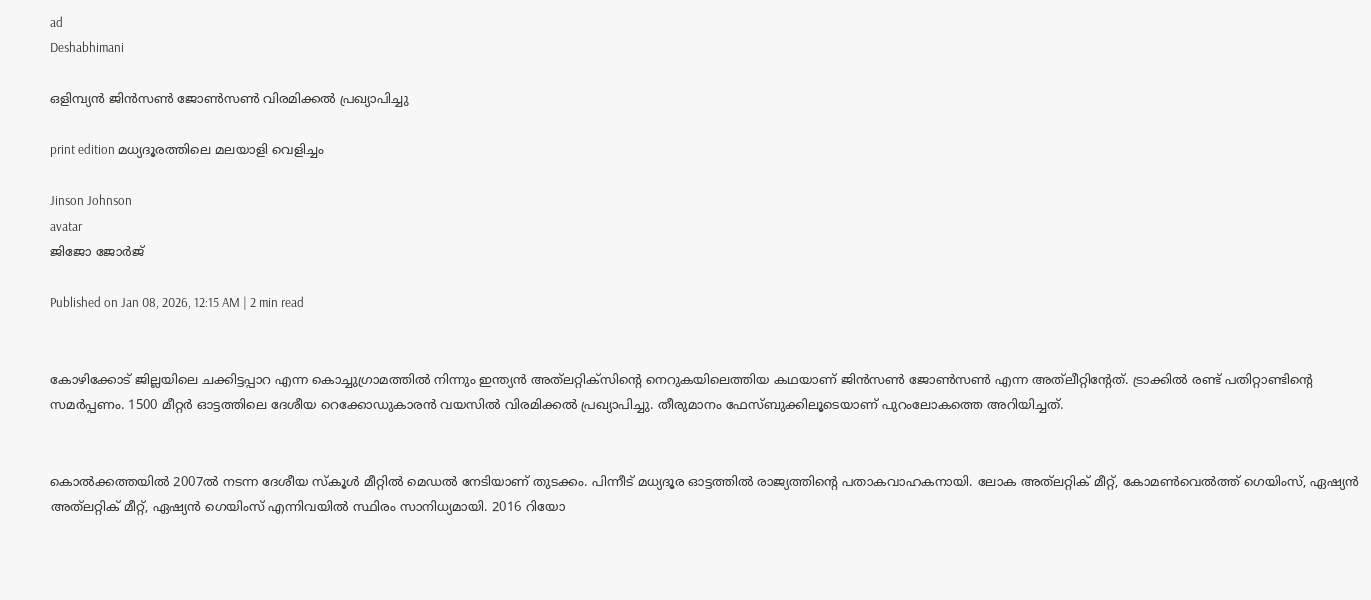ad
Deshabhimani

ഒളിമ്പ്യൻ ജിൻസൺ ജോൺസൺ വിരമിക്കൽ പ്രഖ്യാപിച്ചു

print edition മധ്യദൂരത്തിലെ മലയാളി വെളിച്ചം

Jinson Johnson
avatar
ജിജോ ജോർജ്‌

Published on Jan 08, 2026, 12:15 AM | 2 min read


കോഴിക്കോട്‌ ജില്ലയിലെ ചക്കിട്ടപ്പാറ എന്ന കൊച്ചുഗ്രാമത്തിൽ നിന്നും ഇന്ത്യൻ അത്‌ലറ്റിക്‌സിന്റെ നെറുകയിലെത്തിയ കഥയാണ്‌ ജിൻസൺ ജോൺസൺ എന്ന അത്‌ലീറ്റിന്റേത്‌. ട്രാക്കിൽ രണ്ട്‌ പതിറ്റാണ്ടിന്റെ സമർപ്പണം. 1500 മീറ്റർ ഓട്ടത്തിലെ ദേശീയ റെക്കോഡുകാരൻ വയസിൽ വിരമിക്കൽ പ്രഖ്യാപിച്ചു. തീരുമാനം ഫേസ്‌ബുക്കിലൂടെയാണ്‌ പുറംലോകത്തെ അറിയിച്ചത്‌.


കൊൽക്കത്തയിൽ 2007ൽ നടന്ന ദേശീയ സ്‌കൂൾ മീറ്റിൽ മെഡൽ നേടിയാണ്‌ തുടക്കം. പിന്നീട്‌ മധ്യദൂര ഓട്ടത്തിൽ രാജ്യത്തിന്റെ പതാകവാഹകനായി. ലോക അത്‌ലറ്റിക്‌ മീറ്റ്‌, കോമൺവെൽത്ത്‌ ഗെയിംസ്‌, ഏഷ്യൻ അത്‌ലറ്റിക്‌ മീറ്റ്‌, ഏഷ്യൻ ഗെയിംസ്‌ എന്നിവയിൽ സ്ഥിരം സാനിധ്യമായി. 2016 റിയോ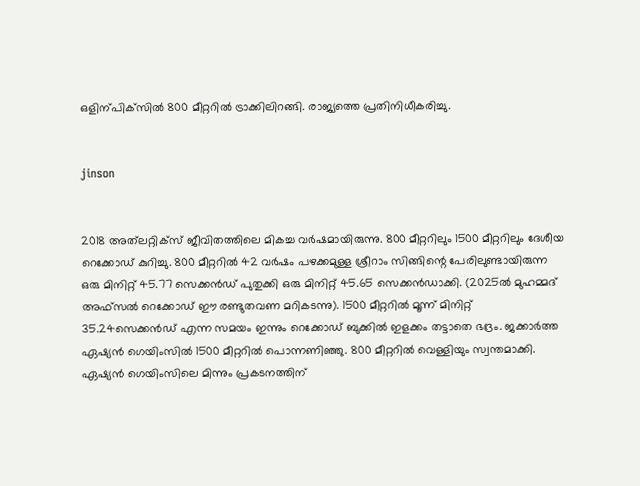ഒളിന്പിക്‌സിൽ 800 മീറ്ററിൽ ട്രാക്കിലിറങ്ങി. രാജ്യത്തെ പ്രതിനിധീകരിച്ചു.


jinson


2018 അത്‌ലറ്റിക്‌സ്‌ ജീവിതത്തിലെ മികച്ച വർഷമായിരുന്നു. 800 മീറ്ററിലും 1500 മീറ്ററിലും ദേശീയ റെക്കോഡ്‌ കുറിച്ചു. 800 മീറ്ററിൽ 42 വർഷം പഴക്കമുള്ള ശ്രീറാം സിങ്ങിന്റെ പേരിലുണ്ടായിരുന്ന ഒരു മിനിറ്റ് 45.77 സെക്കൻഡ് പുതുക്കി ഒരു മിനിറ്റ് 45.65 സെക്കൻഡാക്കി. (2025ൽ മുഹമ്മദ്‌ അഫ്‌സൽ റെക്കോഡ്‌ ഇ‍ൗ രണ്ടുതവണ മറികടന്നു). 1500 മീറ്ററിൽ മൂന്ന്‌ മിനിറ്റ്‌ 35.24സെക്കൻഡ്‌ എന്ന സമയം ഇന്നും റെക്കോഡ്‌ ബുക്കിൽ ഇളക്കം തട്ടാതെ ഭദ്രം. ജക്കാർത്ത ഏഷ്യൻ ഗെയിംസിൽ 1500 മീറ്ററിൽ പൊന്നണിഞ്ഞു. 800 മീറ്ററിൽ വെള്ളിയും സ്വന്തമാക്കി. ഏഷ്യൻ ഗെയിംസിലെ മിന്നും പ്രകടനത്തിന്‌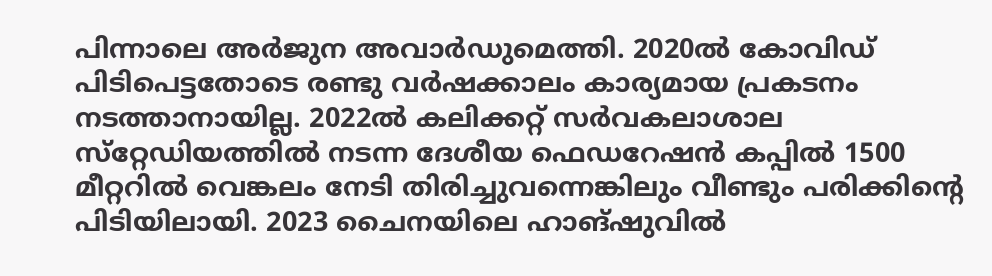പിന്നാലെ അർജുന അവാർഡുമെത്തി. 2020ൽ കോവിഡ്‌ പിടിപെട്ടതോടെ രണ്ടു വർഷക്കാലം കാര്യമായ പ്രകടനം നടത്താനായില്ല. 2022ൽ കലിക്കറ്റ്‌ സർവകലാശാല സ്‌റ്റേഡിയത്തിൽ നടന്ന ദേശീയ ഫെഡറേഷൻ കപ്പിൽ 1500 മീറ്ററിൽ വെങ്കലം നേടി തിരിച്ചുവന്നെങ്കിലും വീണ്ടും പരിക്കിന്റെ പിടിയിലായി. 2023 ചൈനയിലെ ഹാങ്ഷുവിൽ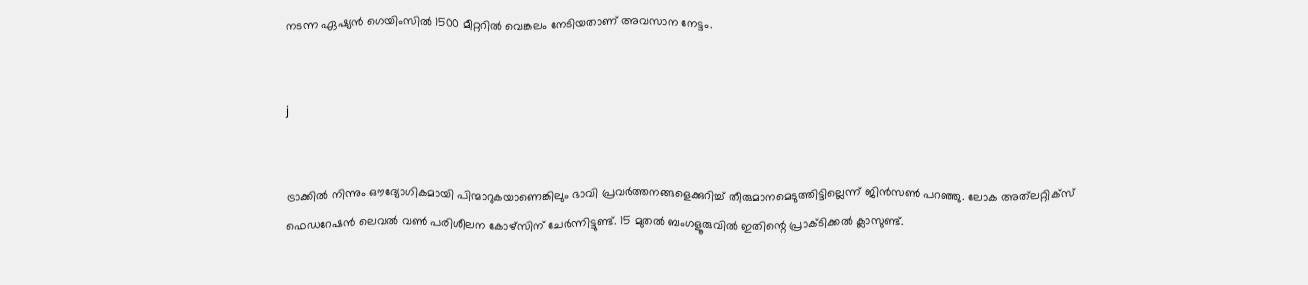നടന്ന ഏഷ്യൻ ഗെയിംസിൽ 1500 മീറ്ററിൽ വെങ്കലം നേടിയതാണ്‌ അവസാന നേട്ടം.


j


ട്രാക്കിൽ നിന്നും ഒ‍ൗദ്യോഗികമായി പിന്മാറുകയാണെങ്കിലും ഭാവി പ്രവർത്തനങ്ങളെക്കുറിച്ച്‌ തീരുമാനമെടുത്തിട്ടില്ലെന്ന്‌ ജിൻസൺ പറഞ്ഞു. ലോക അത്‌ലറ്റിക്‌സ്‌ ഫെഡറേഷൻ ലെവൽ വൺ പരിശീലന കോഴ്‌സിന്‌ ചേർന്നിട്ടുണ്ട്‌. 15 മുതൽ ബംഗളൂരുവിൽ ഇതിന്റെ പ്രാക്‌ടിക്കൽ ക്ലാസുണ്ട്‌.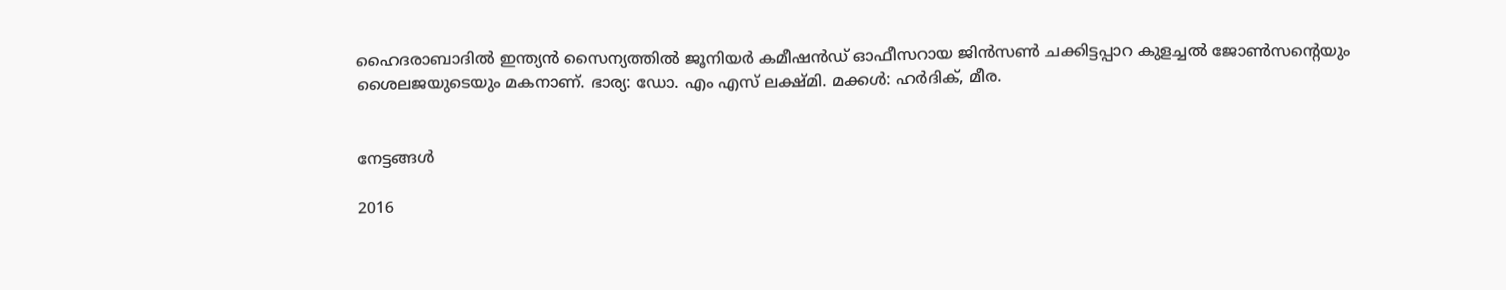ഹൈദരാബാദിൽ ഇന്ത്യൻ സൈന്യത്തിൽ ജൂനിയർ കമീഷൻഡ്‌ ഓഫീസറായ ജിൻസൺ ചക്കിട്ടപ്പാറ കുളച്ചൽ ജോൺസന്റെയും ശൈലജയുടെയും മകനാണ്‌. ഭാര്യ: ഡോ. എം എസ്‌ ലക്ഷ്‌മി. മക്കൾ: ഹർദിക്‌, മീര.


നേട്ടങ്ങൾ

2016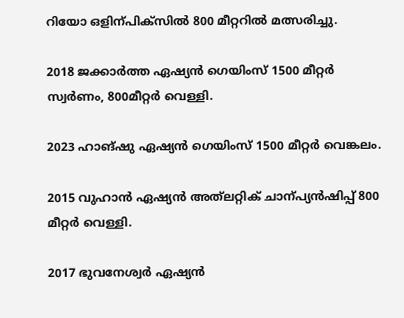റിയോ ഒളിന്പിക്‌സിൽ 800 മീറ്ററിൽ മത്സരിച്ചു.

2018 ജക്കാർത്ത ഏഷ്യൻ ഗെയിംസ്‌ 1500 മീറ്റർ സ്വർണം, 800മീറ്റർ വെള്ളി.

2023 ഹാങ്ഷു ഏഷ്യൻ ഗെയിംസ്‌ 1500 മീറ്റർ വെങ്കലം.

2015 വുഹാൻ ഏഷ്യൻ അത്‌ലറ്റിക്‌ ചാന്പ്യൻഷിപ്പ്‌ 800 മീറ്റർ വെള്ളി.

2017 ഭുവനേശ്വർ ഏഷ്യൻ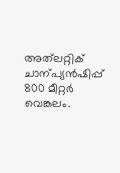അത്‌ലറ്റിക്‌ ചാന്പ്യൻഷിപ്പ്‌ 800 മീറ്റർ വെങ്കലം.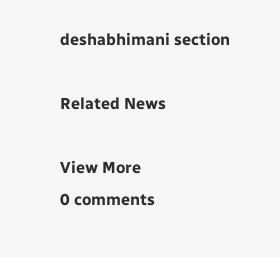deshabhimani section

Related News

View More
0 comments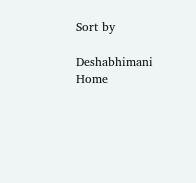Sort by

Deshabhimani
Home